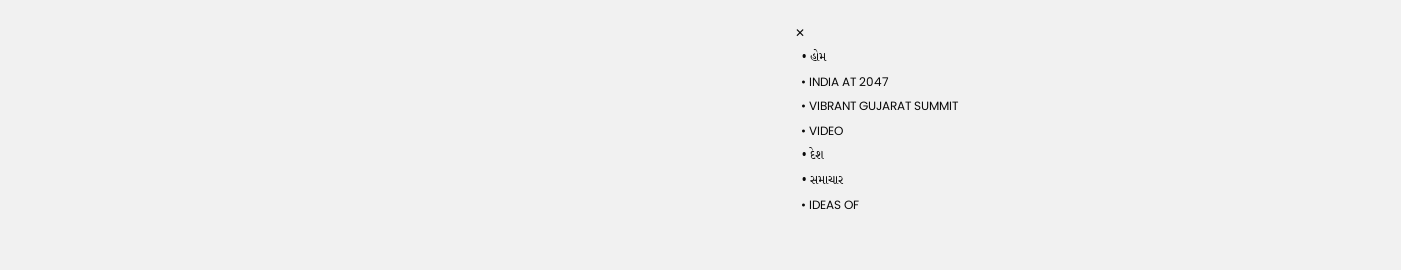✕
  • હોમ
  • INDIA AT 2047
  • VIBRANT GUJARAT SUMMIT
  • VIDEO
  • દેશ
  • સમાચાર
  • IDEAS OF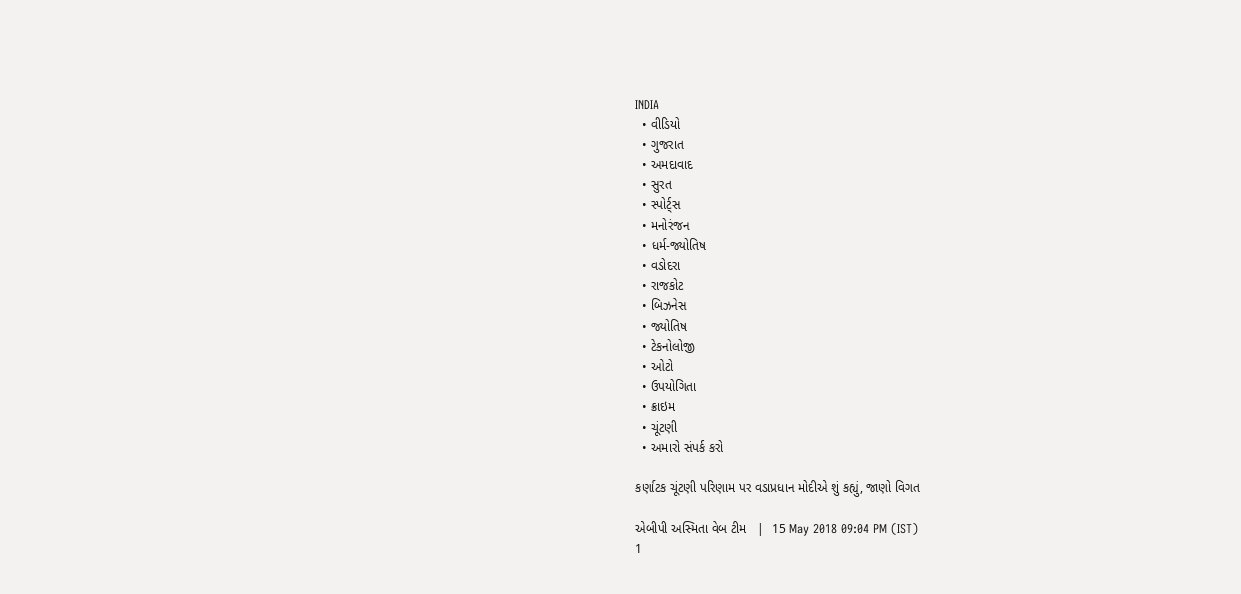INDIA
  • વીડિયો
  • ગુજરાત
  • અમદાવાદ
  • સુરત
  • સ્પોર્ટ્સ
  • મનોરંજન
  • ધર્મ-જ્યોતિષ
  • વડોદરા
  • રાજકોટ
  • બિઝનેસ
  • જ્યોતિષ
  • ટેકનોલોજી
  • ઓટો
  • ઉપયોગિતા
  • ક્રાઇમ
  • ચૂંટણી
  • અમારો સંપર્ક કરો

કર્ણાટક ચૂંટણી પરિણામ પર વડાપ્રધાન મોદીએ શું કહ્યું, જાણો વિગત

એબીપી અસ્મિતા વેબ ટીમ   |  15 May 2018 09:04 PM (IST)
1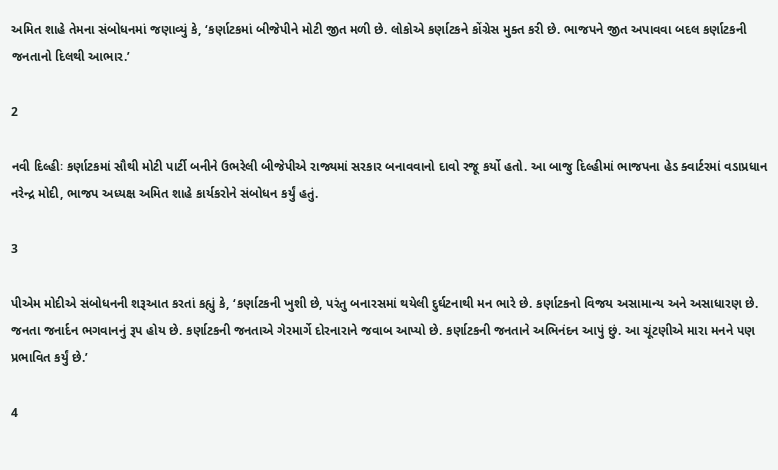અમિત શાહે તેમના સંબોધનમાં જણાવ્યું કે, ‘કર્ણાટકમાં બીજેપીને મોટી જીત મળી છે. લોકોએ કર્ણાટકને કોંગ્રેસ મુક્ત કરી છે. ભાજપને જીત અપાવવા બદલ કર્ણાટકની જનતાનો દિલથી આભાર.’

2

નવી દિલ્હીઃ કર્ણાટકમાં સૌથી મોટી પાર્ટી બનીને ઉભરેલી બીજેપીએ રાજ્યમાં સરકાર બનાવવાનો દાવો રજૂ કર્યો હતો. આ બાજુ દિલ્હીમાં ભાજપના હેડ ક્વાર્ટરમાં વડાપ્રધાન નરેન્દ્ર મોદી, ભાજપ અધ્યક્ષ અમિત શાહે કાર્યકરોને સંબોધન કર્યું હતું.

3

પીએમ મોદીએ સંબોધનની શરૂઆત કરતાં કહ્યું કે, ‘કર્ણાટકની ખુશી છે, પરંતુ બનારસમાં થયેલી દુર્ઘટનાથી મન ભારે છે. કર્ણાટકનો વિજય અસામાન્ય અને અસાધારણ છે. જનતા જનાર્દન ભગવાનનું રૂપ હોય છે. કર્ણાટકની જનતાએ ગેરમાર્ગે દોરનારાને જવાબ આપ્યો છે. કર્ણાટકની જનતાને અભિનંદન આપું છું. આ ચૂંટણીએ મારા મનને પણ પ્રભાવિત કર્યું છે.’

4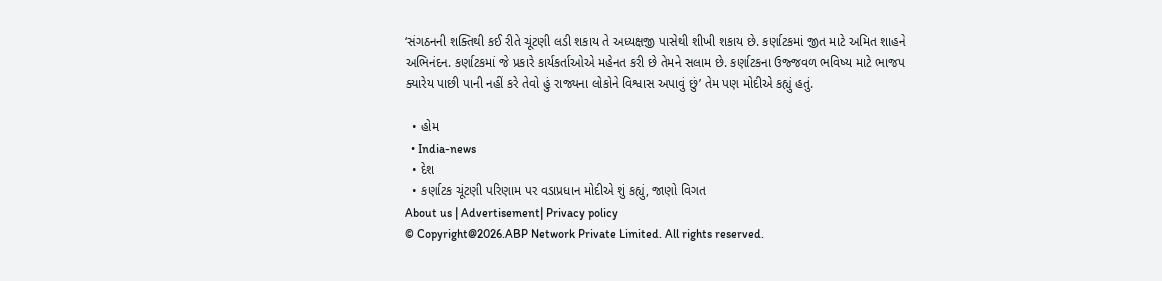‘સંગઠનની શક્તિથી કઈ રીતે ચૂંટણી લડી શકાય તે અધ્યક્ષજી પાસેથી શીખી શકાય છે. કર્ણાટકમાં જીત માટે અમિત શાહને અભિનંદન. કર્ણાટકમાં જે પ્રકારે કાર્યકર્તાઓએ મહેનત કરી છે તેમને સલામ છે. કર્ણાટકના ઉજ્જવળ ભવિષ્ય માટે ભાજપ ક્યારેય પાછી પાની નહીં કરે તેવો હું રાજ્યના લોકોને વિશ્વાસ અપાવું છું’ તેમ પણ મોદીએ કહ્યું હતું.

  • હોમ
  • India-news
  • દેશ
  • કર્ણાટક ચૂંટણી પરિણામ પર વડાપ્રધાન મોદીએ શું કહ્યું, જાણો વિગત
About us | Advertisement| Privacy policy
© Copyright@2026.ABP Network Private Limited. All rights reserved.